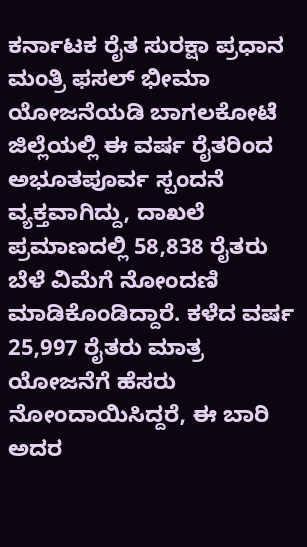ಕರ್ನಾಟಕ ರೈತ ಸುರಕ್ಷಾ ಪ್ರಧಾನ ಮಂತ್ರಿ ಫಸಲ್ ಭೀಮಾ ಯೋಜನೆಯಡಿ ಬಾಗಲಕೋಟೆ ಜಿಲ್ಲೆಯಲ್ಲಿ ಈ ವರ್ಷ ರೈತರಿಂದ ಅಭೂತಪೂರ್ವ ಸ್ಪಂದನೆ ವ್ಯಕ್ತವಾಗಿದ್ದು, ದಾಖಲೆ ಪ್ರಮಾಣದಲ್ಲಿ 58,838 ರೈತರು ಬೆಳೆ ವಿಮೆಗೆ ನೋಂದಣಿ ಮಾಡಿಕೊಂಡಿದ್ದಾರೆ. ಕಳೆದ ವರ್ಷ 25,997 ರೈತರು ಮಾತ್ರ ಯೋಜನೆಗೆ ಹೆಸರು ನೋಂದಾಯಿಸಿದ್ದರೆ, ಈ ಬಾರಿ ಅದರ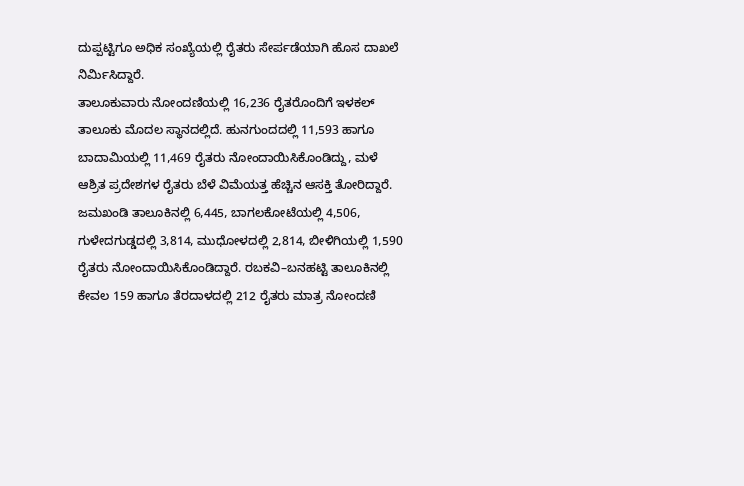ದುಪ್ಪಟ್ಟಿಗೂ ಅಧಿಕ ಸಂಖ್ಯೆಯಲ್ಲಿ ರೈತರು ಸೇರ್ಪಡೆಯಾಗಿ ಹೊಸ ದಾಖಲೆ ನಿರ್ಮಿಸಿದ್ದಾರೆ.
ತಾಲೂಕುವಾರು ನೋಂದಣಿಯಲ್ಲಿ 16,236 ರೈತರೊಂದಿಗೆ ಇಳಕಲ್ ತಾಲೂಕು ಮೊದಲ ಸ್ಥಾನದಲ್ಲಿದೆ. ಹುನಗುಂದದಲ್ಲಿ 11,593 ಹಾಗೂ ಬಾದಾಮಿಯಲ್ಲಿ 11,469 ರೈತರು ನೋಂದಾಯಿಸಿಕೊಂಡಿದ್ದು, ಮಳೆ ಆಶ್ರಿತ ಪ್ರದೇಶಗಳ ರೈತರು ಬೆಳೆ ವಿಮೆಯತ್ತ ಹೆಚ್ಚಿನ ಆಸಕ್ತಿ ತೋರಿದ್ದಾರೆ. ಜಮಖಂಡಿ ತಾಲೂಕಿನಲ್ಲಿ 6,445, ಬಾಗಲಕೋಟೆಯಲ್ಲಿ 4,506, ಗುಳೇದಗುಡ್ಡದಲ್ಲಿ 3,814, ಮುಧೋಳದಲ್ಲಿ 2,814, ಬೀಳಿಗಿಯಲ್ಲಿ 1,590 ರೈತರು ನೋಂದಾಯಿಸಿಕೊಂಡಿದ್ದಾರೆ. ರಬಕವಿ–ಬನಹಟ್ಟಿ ತಾಲೂಕಿನಲ್ಲಿ ಕೇವಲ 159 ಹಾಗೂ ತೆರದಾಳದಲ್ಲಿ 212 ರೈತರು ಮಾತ್ರ ನೋಂದಣಿ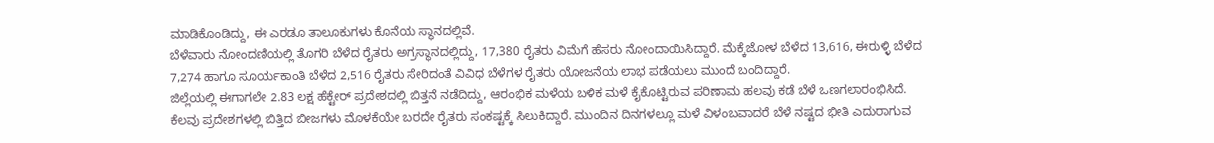ಮಾಡಿಕೊಂಡಿದ್ದು, ಈ ಎರಡೂ ತಾಲೂಕುಗಳು ಕೊನೆಯ ಸ್ಥಾನದಲ್ಲಿವೆ.
ಬೆಳೆವಾರು ನೋಂದಣಿಯಲ್ಲಿ ತೊಗರಿ ಬೆಳೆದ ರೈತರು ಅಗ್ರಸ್ಥಾನದಲ್ಲಿದ್ದು, 17,380 ರೈತರು ವಿಮೆಗೆ ಹೆಸರು ನೋಂದಾಯಿಸಿದ್ದಾರೆ. ಮೆಕ್ಕೆಜೋಳ ಬೆಳೆದ 13,616, ಈರುಳ್ಳಿ ಬೆಳೆದ 7,274 ಹಾಗೂ ಸೂರ್ಯಕಾಂತಿ ಬೆಳೆದ 2,516 ರೈತರು ಸೇರಿದಂತೆ ವಿವಿಧ ಬೆಳೆಗಳ ರೈತರು ಯೋಜನೆಯ ಲಾಭ ಪಡೆಯಲು ಮುಂದೆ ಬಂದಿದ್ದಾರೆ.
ಜಿಲ್ಲೆಯಲ್ಲಿ ಈಗಾಗಲೇ 2.83 ಲಕ್ಷ ಹೆಕ್ಟೇರ್ ಪ್ರದೇಶದಲ್ಲಿ ಬಿತ್ತನೆ ನಡೆದಿದ್ದು, ಆರಂಭಿಕ ಮಳೆಯ ಬಳಿಕ ಮಳೆ ಕೈಕೊಟ್ಟಿರುವ ಪರಿಣಾಮ ಹಲವು ಕಡೆ ಬೆಳೆ ಒಣಗಲಾರಂಭಿಸಿದೆ. ಕೆಲವು ಪ್ರದೇಶಗಳಲ್ಲಿ ಬಿತ್ತಿದ ಬೀಜಗಳು ಮೊಳಕೆಯೇ ಬರದೇ ರೈತರು ಸಂಕಷ್ಟಕ್ಕೆ ಸಿಲುಕಿದ್ದಾರೆ. ಮುಂದಿನ ದಿನಗಳಲ್ಲೂ ಮಳೆ ವಿಳಂಬವಾದರೆ ಬೆಳೆ ನಷ್ಟದ ಭೀತಿ ಎದುರಾಗುವ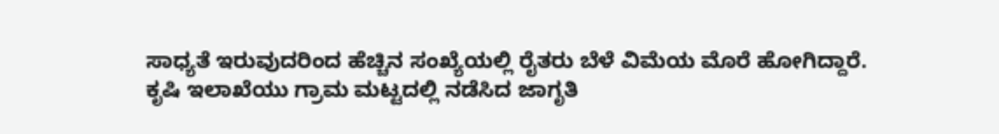ಸಾಧ್ಯತೆ ಇರುವುದರಿಂದ ಹೆಚ್ಚಿನ ಸಂಖ್ಯೆಯಲ್ಲಿ ರೈತರು ಬೆಳೆ ವಿಮೆಯ ಮೊರೆ ಹೋಗಿದ್ದಾರೆ.
ಕೃಷಿ ಇಲಾಖೆಯು ಗ್ರಾಮ ಮಟ್ಟದಲ್ಲಿ ನಡೆಸಿದ ಜಾಗೃತಿ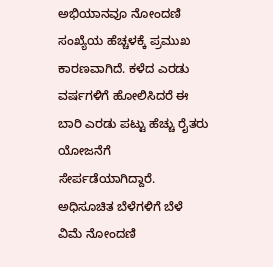ಅಭಿಯಾನವೂ ನೋಂದಣಿ ಸಂಖ್ಯೆಯ ಹೆಚ್ಚಳಕ್ಕೆ ಪ್ರಮುಖ ಕಾರಣವಾಗಿದೆ. ಕಳೆದ ಎರಡು ವರ್ಷಗಳಿಗೆ ಹೋಲಿಸಿದರೆ ಈ ಬಾರಿ ಎರಡು ಪಟ್ಟು ಹೆಚ್ಚು ರೈತರು ಯೋಜನೆಗೆ ಸೇರ್ಪಡೆಯಾಗಿದ್ದಾರೆ.
ಅಧಿಸೂಚಿತ ಬೆಳೆಗಳಿಗೆ ಬೆಳೆ ವಿಮೆ ನೋಂದಣಿ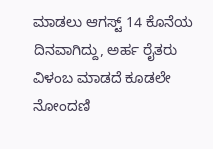ಮಾಡಲು ಆಗಸ್ಟ್ 14 ಕೊನೆಯ ದಿನವಾಗಿದ್ದು, ಅರ್ಹ ರೈತರು ವಿಳಂಬ ಮಾಡದೆ ಕೂಡಲೇ ನೋಂದಣಿ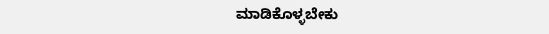ಮಾಡಿಕೊಳ್ಳಬೇಕು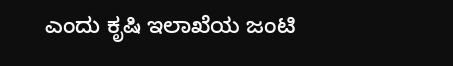ಎಂದು ಕೃಷಿ ಇಲಾಖೆಯ ಜಂಟಿ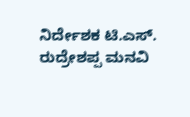ನಿರ್ದೇಶಕ ಟಿ.ಎಸ್. ರುದ್ರೇಶಪ್ಪ ಮನವಿ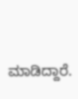ಮಾಡಿದ್ದಾರೆ.